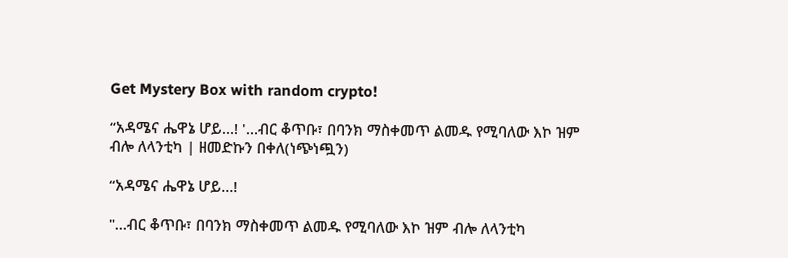Get Mystery Box with random crypto!

“አዳሜና ሔዋኔ ሆይ…! '…ብር ቆጥቡ፣ በባንክ ማስቀመጥ ልመዱ የሚባለው እኮ ዝም ብሎ ለላንቲካ | ዘመድኩን በቀለ(ነጭነጯን)

“አዳሜና ሔዋኔ ሆይ…!

"…ብር ቆጥቡ፣ በባንክ ማስቀመጥ ልመዱ የሚባለው እኮ ዝም ብሎ ለላንቲካ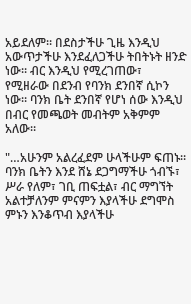አይደለም። በደስታችሁ ጊዜ እንዲህ አውጥታችሁ እንደፈለጋችሁ ትበትኑት ዘንድ ነው። ብር እንዲህ የሚረገጠው፣ የሚዘራው በደንብ የባንክ ደንበኛ ሲኮን ነው። ባንክ ቤት ደንበኛ የሆነ ሰው እንዲህ በብር የመጫወት መብትም አቅምም አለው።

"…አሁንም አልረፈደም ሁላችሁም ፍጠኑ። ባንክ ቤትን እንደ ሸኔ ደጋግማችሁ ጎብኙ፣ ሥራ የለም፣ ገቢ ጠፍቷል፣ ብር ማግኘት አልተቻለንም ምናምን እያላችሁ ደግሞስ ምኑን እንቆጥብ እያላችሁ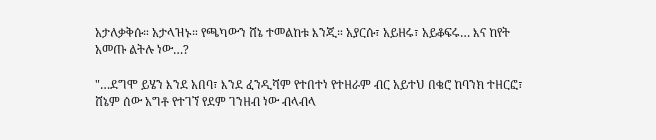አታለቃቅሱ። አታላዝኑ። የጫካውን ሸኔ ተመልከቱ እንጂ። አያርሱ፣ አይዘሩ፣ አይቆፍሩ… እና ከየት አመጡ ልትሉ ነው…?

"…ደግሞ ይሄን እንደ አበባ፣ እንደ ፈንዲሻም የተበተነ የተዘራም ብር አይተህ በቄሮ ከባንክ ተዘርፎ፣ ሸኔም ሰው አግቶ የተገኘ የደም ገንዘብ ነው ብላብላ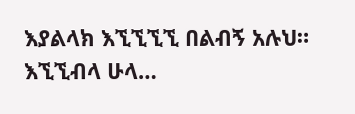እያልላክ እኚኚኚኚ በልብኝ አሉህ። እኚኚብላ ሁላ…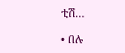ቲሽ…

• በሉ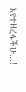እየተዘረፋችሁ…!